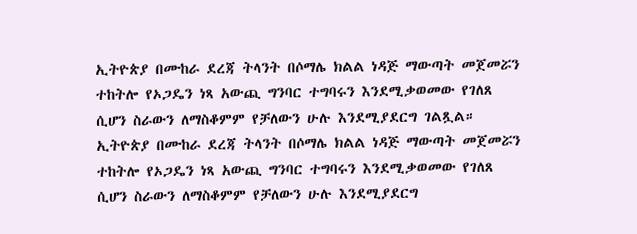ኢትዮጵያ በሙከራ ደረጃ ትላንት በሶማሌ ክልል ነዳጅ ማውጣት መጀመሯን ተከትሎ የኦጋዴን ነጻ አውጪ ግንባር ተግባሩን እንደሚቃወመው የገለጸ ሲሆን ስራውን ለማስቆምም የቻለውን ሁሉ እንደሚያደርግ ገልጿል።
ኢትዮጵያ በሙከራ ደረጃ ትላንት በሶማሌ ክልል ነዳጅ ማውጣት መጀመሯን ተከትሎ የኦጋዴን ነጻ አውጪ ግንባር ተግባሩን እንደሚቃወመው የገለጸ ሲሆን ስራውን ለማስቆምም የቻለውን ሁሉ እንደሚያደርግ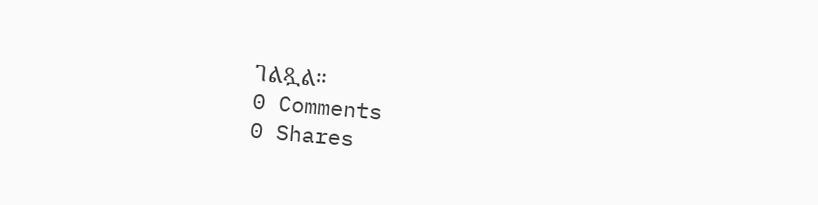ገልጿል።
0 Comments
0 Shares